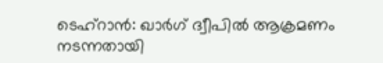ടെഹ്റാൻ: ഖാർഗ് ദ്വീപിൽ ആക്രമണം നടന്നതായി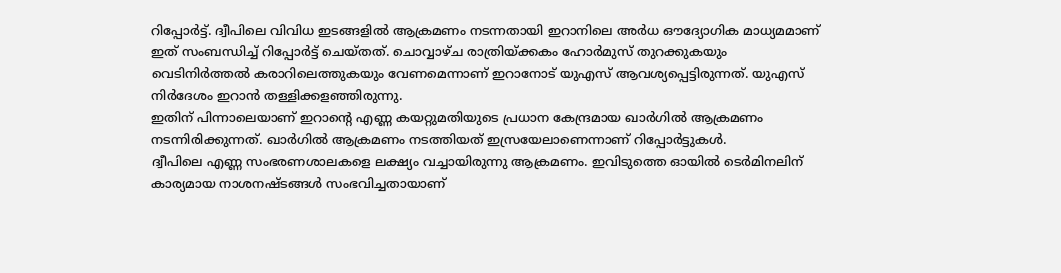റിപ്പോർട്ട്. ദ്വീപിലെ വിവിധ ഇടങ്ങളിൽ ആക്രമണം നടന്നതായി ഇറാനിലെ അർധ ഔദ്യോഗിക മാധ്യമമാണ് ഇത് സംബന്ധിച്ച് റിപ്പോർട്ട് ചെയ്തത്. ചൊവ്വാഴ്ച രാത്രിയ്ക്കകം ഹോർമുസ് തുറക്കുകയും വെടിനിർത്തൽ കരാറിലെത്തുകയും വേണമെന്നാണ് ഇറാനോട് യുഎസ് ആവശ്യപ്പെട്ടിരുന്നത്. യുഎസ് നിർദേശം ഇറാൻ തള്ളിക്കളഞ്ഞിരുന്നു.
ഇതിന് പിന്നാലെയാണ് ഇറാന്റെ എണ്ണ കയറ്റുമതിയുടെ പ്രധാന കേന്ദ്രമായ ഖാർഗിൽ ആക്രമണം നടന്നിരിക്കുന്നത്. ഖാർഗിൽ ആക്രമണം നടത്തിയത് ഇസ്രയേലാണെന്നാണ് റിപ്പോർട്ടുകൾ.
ദ്വീപിലെ എണ്ണ സംഭരണശാലകളെ ലക്ഷ്യം വച്ചായിരുന്നു ആക്രമണം. ഇവിടുത്തെ ഓയിൽ ടെർമിനലിന് കാര്യമായ നാശനഷ്ടങ്ങൾ സംഭവിച്ചതായാണ്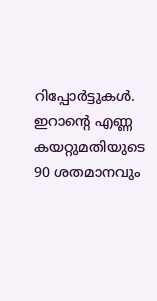റിപ്പോർട്ടുകൾ. ഇറാന്റെ എണ്ണ കയറ്റുമതിയുടെ 90 ശതമാനവും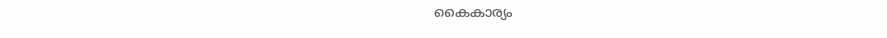കൈകാര്യം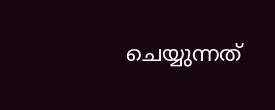ചെയ്യുന്നത്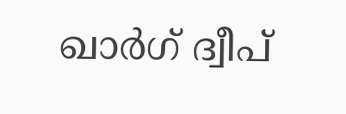ഖാർഗ് ദ്വീപ്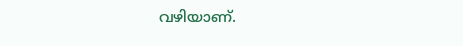വഴിയാണ്.